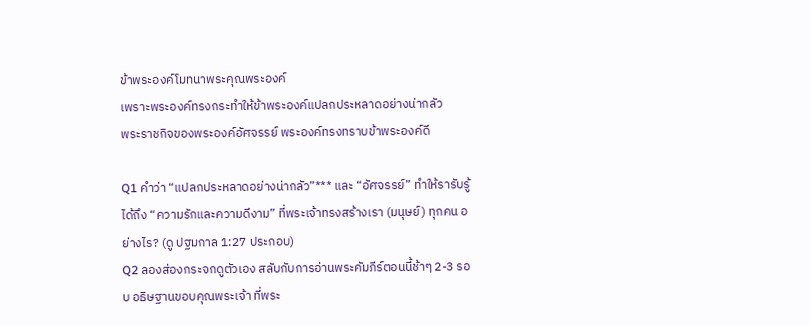ข้าพระองค์โมทนาพระคุณพระองค์
เพราะพระองค์ทรงกระทำให้ข้าพระองค์แปลกประหลาดอย่างน่ากลัว
พระราชกิจของพระองค์อัศจรรย์ พระองค์ทรงทราบข้าพระองค์ดี

Q1 คำว่า “แปลกประหลาดอย่างน่ากลัว”*** และ “อัศจรรย์” ทำให้รารับรู้ได้ถึง “ความรักและความดีงาม” ที่พระเจ้าทรงสร้างเรา (มนุษย์) ทุกคน อย่างไร? (ดู ปฐมกาล 1:27 ประกอบ)
Q2 ลองส่องกระจกดูตัวเอง สลับกับการอ่านพระคัมภีร์ตอนนี้ช้าๆ 2-3 รอบ อธิษฐานขอบคุณพระเจ้า ที่พระ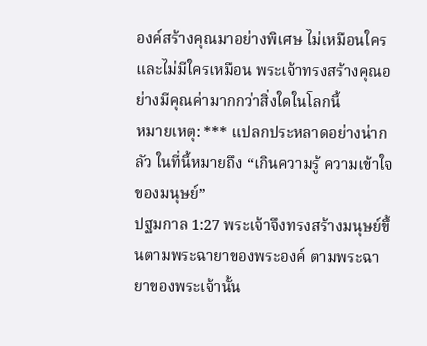องค์สร้างคุณมาอย่างพิเศษ ไม่เหมือนใคร และไม่มีใครเหมือน พระเจ้าทรงสร้างคุณอย่างมีคุณค่ามากกว่าสิ่งใดในโลกนี้
หมายเหตุ: *** แปลกประหลาดอย่างน่ากลัว ในที่นี้หมายถึง “เกินความรู้ ความเข้าใจของมนุษย์”
ปฐมกาล 1:27 พระเจ้าจึงทรงสร้างมนุษย์ขึ้นตามพระฉายาของพระองค์ ตามพระฉายาของพระเจ้านั้น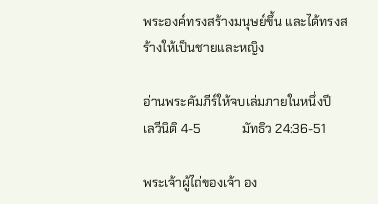พระองค์ทรงสร้างมนุษย์ขึ้น และได้ทรงสร้างให้เป็นชายและหญิง

อ่านพระคัมภีร์ให้จบเล่มภายในหนึ่งปี        เลวีนิติ 4-5             มัทธิว 24:36-51

พระเจ้าผู้ไถ่ของเจ้า อง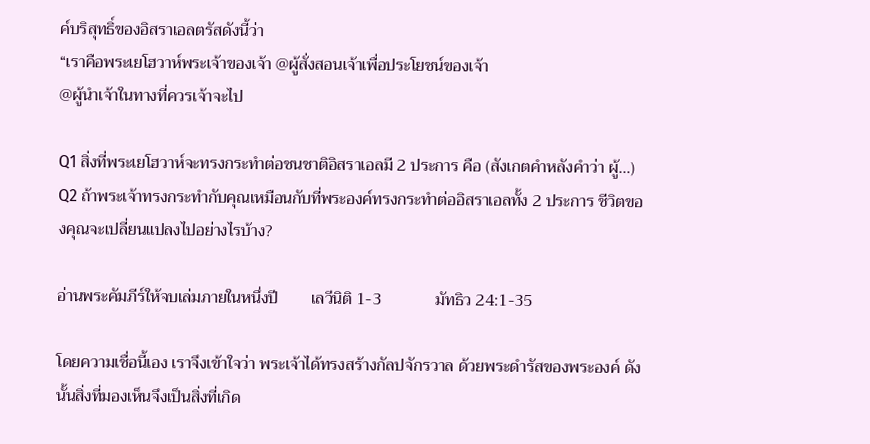ค์บริสุทธิ์ของอิสราเอลตรัสดังนี้ว่า
“เราคือพระเยโฮวาห์พระเจ้าของเจ้า @ผู้สั่งสอนเจ้าเพื่อประโยชน์ของเจ้า
@ผู้นำเจ้าในทางที่ควรเจ้าจะไป

Q1 สิ่งที่พระเยโฮวาห์จะทรงกระทำต่อชนชาติอิสราเอลมี 2 ประการ คือ (สังเกตคำหลังคำว่า ผู้…)
Q2 ถ้าพระเจ้าทรงกระทำกับคุณเหมือนกับที่พระองค์ทรงกระทำต่ออิสราเอลทั้ง 2 ประการ ชีวิตของคุณจะเปลี่ยนแปลงไปอย่างไรบ้าง?

อ่านพระคัมภีร์ให้จบเล่มภายในหนึ่งปี        เลวีนิติ 1-3             มัทธิว 24:1-35

โดยความเชื่อนี้เอง เราจึงเข้าใจว่า พระเจ้าได้ทรงสร้างกัลปจักรวาล ด้วยพระดำรัสของพระองค์ ดังนั้นสิ่งที่มองเห็นจึงเป็นสิ่งที่เกิด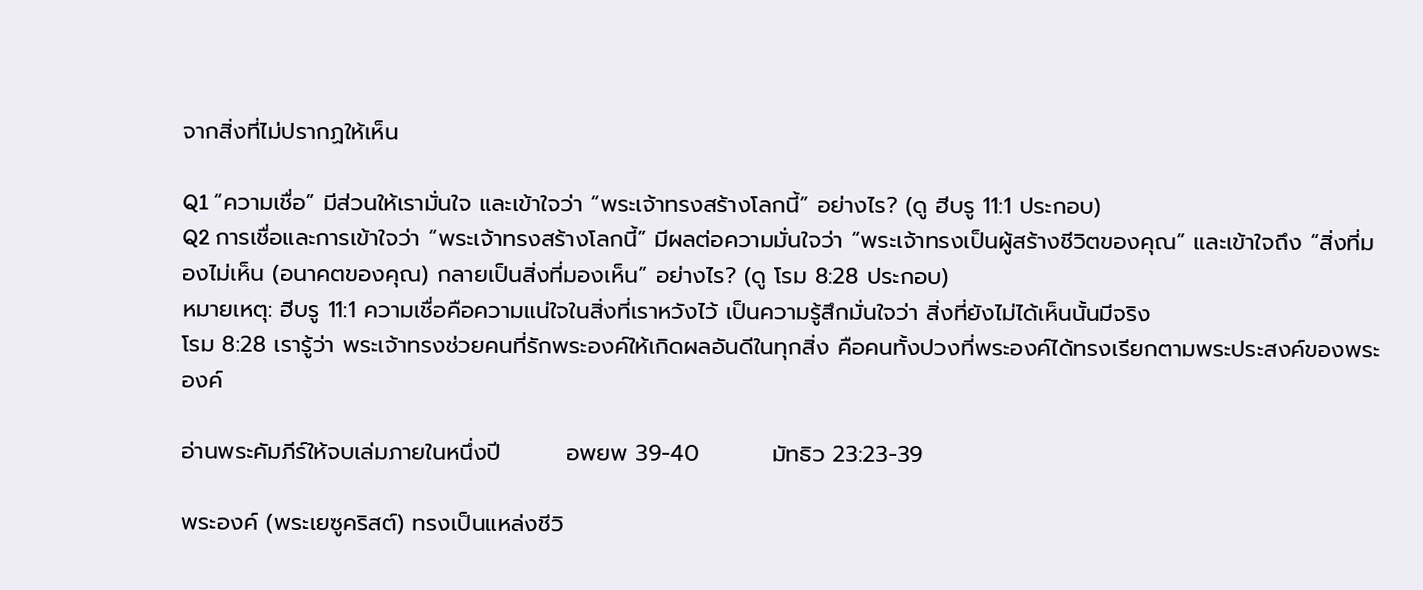จากสิ่งที่ไม่ปรากฏให้เห็น

Q1 “ความเชื่อ” มีส่วนให้เรามั่นใจ และเข้าใจว่า “พระเจ้าทรงสร้างโลกนี้” อย่างไร? (ดู ฮีบรู 11:1 ประกอบ)
Q2 การเชื่อและการเข้าใจว่า “พระเจ้าทรงสร้างโลกนี้” มีผลต่อความมั่นใจว่า “พระเจ้าทรงเป็นผู้สร้างชีวิตของคุณ” และเข้าใจถึง “สิ่งที่มองไม่เห็น (อนาคตของคุณ) กลายเป็นสิ่งที่มองเห็น” อย่างไร? (ดู โรม 8:28 ประกอบ)
หมายเหตุ: ฮีบรู 11:1 ความเชื่อคือความแน่ใจในสิ่งที่เราหวังไว้ เป็นความรู้สึกมั่นใจว่า สิ่งที่ยังไม่ได้เห็นนั้นมีจริง
โรม 8:28 เรารู้ว่า พระเจ้าทรงช่วยคนที่รักพระองค์ให้เกิดผลอันดีในทุกสิ่ง คือคนทั้งปวงที่พระองค์ได้ทรงเรียกตามพระประสงค์ของพระองค์

อ่านพระคัมภีร์ให้จบเล่มภายในหนึ่งปี        อพยพ 39-40         มัทธิว 23:23-39

พระองค์ (พระเยซูคริสต์) ทรงเป็นแหล่งชีวิ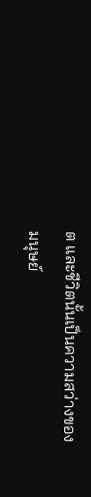ต และชีวิตนั้นเป็นความสว่างของมนุษย์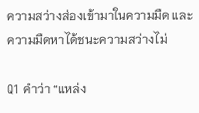ความสว่างส่องเข้ามาในความมืด และความมืดหาได้ชนะความสว่างไม่

Q1 คำว่า “แหล่ง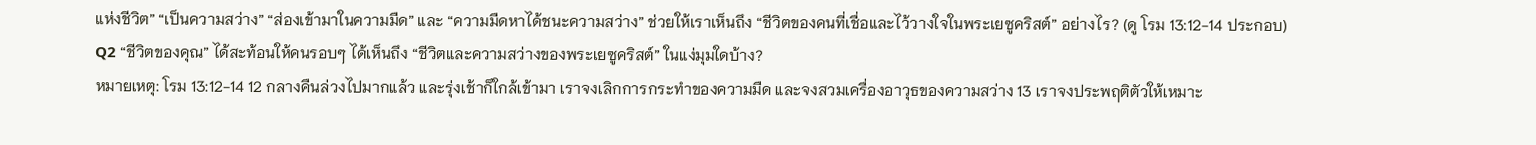แห่งชีวิต” “เป็นความสว่าง” “ส่องเข้ามาในความมืด” และ “ความมืดหาได้ชนะความสว่าง” ช่วยให้เราเห็นถึง “ชีวิตของคนที่เชื่อและไว้วางใจในพระเยซูคริสต์” อย่างไร? (ดู โรม 13:12-14 ประกอบ)
Q2 “ชีวิตของคุณ” ได้สะท้อนให้คนรอบๆ ได้เห็นถึง “ชีวิตและความสว่างของพระเยซูคริสต์” ในแง่มุมใดบ้าง?
หมายเหตุ: โรม 13:12-14 12 กลางคืนล่วงไปมากแล้ว และรุ่งเช้าก็ใกล้เข้ามา เราจงเลิกการกระทำของความมืด และจงสวมเครื่องอาวุธของความสว่าง 13 เราจงประพฤติตัวให้เหมาะ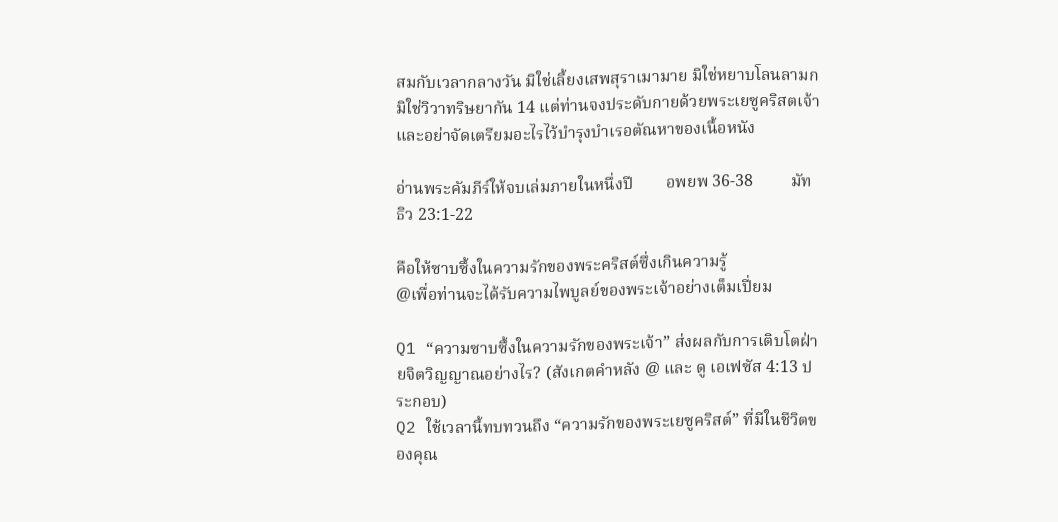สมกับเวลากลางวัน มิใช่เลี้ยงเสพสุราเมามาย มิใช่หยาบโลนลามก มิใช่วิวาทริษยากัน 14 แต่ท่านจงประดับกายด้วยพระเยซูคริสตเจ้า และอย่าจัดเตรียมอะไรไว้บำรุงบำเรอตัณหาของเนื้อหนัง

อ่านพระคัมภีร์ให้จบเล่มภายในหนึ่งปี        อพยพ 36-38         มัทธิว 23:1-22

คือให้ซาบซึ้งในความรักของพระคริสต์ซึ่งเกินความรู้
@เพื่อท่านจะได้รับความไพบูลย์ของพระเจ้าอย่างเต็มเปี่ยม

Q1 “ความซาบซึ้งในความรักของพระเจ้า” ส่งผลกับการเติบโตฝ่ายจิตวิญญาณอย่างไร? (สังเกตคำหลัง @ และ ดู เอเฟซัส 4:13 ประกอบ)
Q2 ใช้เวลานี้ทบทวนถึง “ความรักของพระเยซูคริสต์” ที่มีในชีวิตของคุณ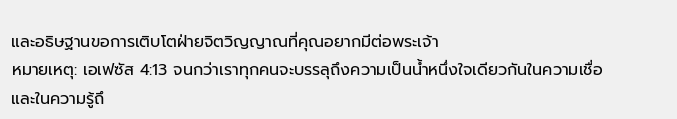และอธิษฐานขอการเติบโตฝ่ายจิตวิญญาณที่คุณอยากมีต่อพระเจ้า
หมายเหตุ: เอเฟซัส 4:13 จนกว่าเราทุกคนจะบรรลุถึงความเป็นน้ำหนึ่งใจเดียวกันในความเชื่อ และในความรู้ถึ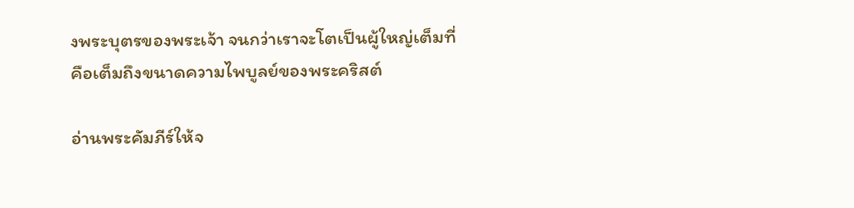งพระบุตรของพระเจ้า จนกว่าเราจะโตเป็นผู้ใหญ่เต็มที่ คือเต็มถึงขนาดความไพบูลย์ของพระคริสต์

อ่านพระคัมภีร์ให้จ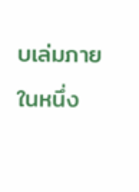บเล่มภายในหนึ่ง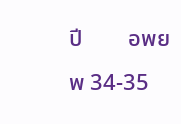ปี        อพยพ 34-35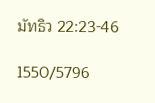มัทธิว 22:23-46

1550/5796